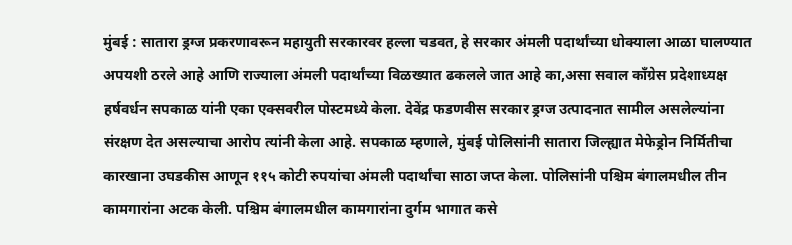मुंबई : सातारा ड्रग्ज प्रकरणावरून महायुती सरकारवर हल्ला चडवत, हे सरकार अंमली पदार्थांच्या धोक्याला आळा घालण्यात अपयशी ठरले आहे आणि राज्याला अंमली पदार्थांच्या विळख्यात ढकलले जात आहे का,असा सवाल काँग्रेस प्रदेशाध्यक्ष हर्षवर्धन सपकाळ यांनी एका एक्सवरील पोस्टमध्ये केला. देवेंद्र फडणवीस सरकार ड्रग्ज उत्पादनात सामील असलेल्यांना संरक्षण देत असल्याचा आरोप त्यांनी केला आहे. सपकाळ म्हणाले, मुंबई पोलिसांनी सातारा जिल्ह्यात मेफेड्रोन निर्मितीचा कारखाना उघडकीस आणून ११५ कोटी रुपयांचा अंमली पदार्थांचा साठा जप्त केला. पोलिसांनी पश्चिम बंगालमधील तीन कामगारांना अटक केली. पश्चिम बंगालमधील कामगारांना दुर्गम भागात कसे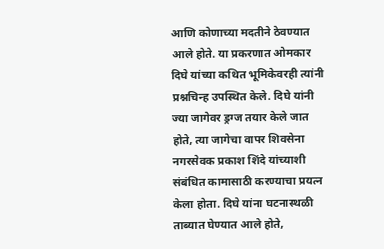आणि कोणाच्या मदतीने ठेवण्यात आले होते. या प्रकरणात ओमकार दिघे यांच्या कथित भूमिकेवरही त्यांनी प्रश्नचिन्ह उपस्थित केले. दिघे यांनी ज्या जागेवर ड्रग्ज तयार केले जात होते, त्या जागेचा वापर शिवसेना नगरसेवक प्रकाश शिंदे यांच्याशी संबंधित कामासाठी करण्याचा प्रयत्न केला होता. दिघे यांना घटनास्थळी ताब्यात घेण्यात आले होते,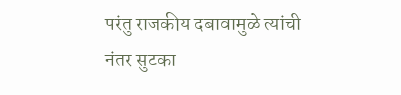परंतु राजकीय दबावामुळे त्यांची नंतर सुटका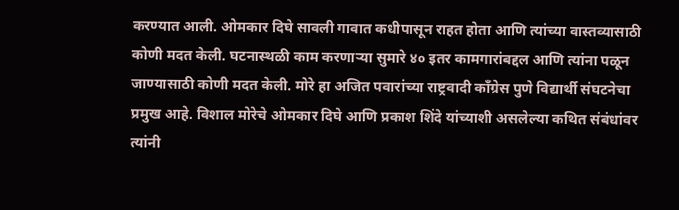करण्यात आली. ओमकार दिघे सावली गावात कधीपासून राहत होता आणि त्यांच्या वास्तव्यासाठी कोणी मदत केली. घटनास्थळी काम करणाऱ्या सुमारे ४० इतर कामगारांबद्दल आणि त्यांना पळून जाण्यासाठी कोणी मदत केली. मोरे हा अजित पवारांच्या राष्ट्रवादी काँग्रेस पुणे विद्यार्थी संघटनेचा प्रमुख आहे. विशाल मोरेचे ओमकार दिघे आणि प्रकाश शिंदे यांच्याशी असलेल्या कथित संबंधांवर त्यांनी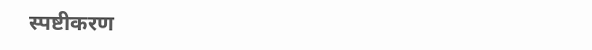स्पष्टीकरण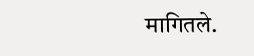मागितले.